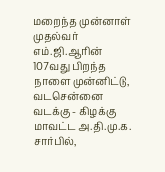மறைந்த முன்னாள் முதல்வர் எம்.ஜி.ஆரின் 107வது பிறந்த நாளை முன்னிட்டு, வடசென்னை வடக்கு - கிழக்கு மாவட்ட அ.தி.மு.க. சார்பில்,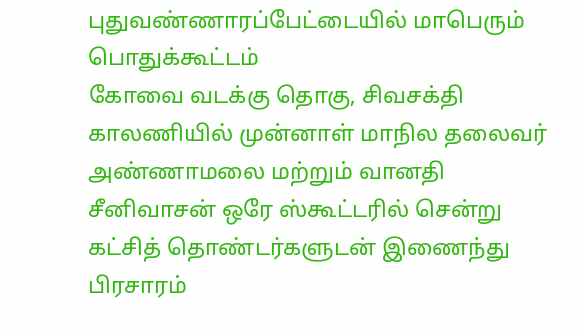புதுவண்ணாரப்பேட்டையில் மாபெரும் பொதுக்கூட்டம்
கோவை வடக்கு தொகு, சிவசக்தி காலணியில் முன்னாள் மாநில தலைவர் அண்ணாமலை மற்றும் வானதி சீனிவாசன் ஒரே ஸ்கூட்டரில் சென்று கட்சித் தொண்டர்களுடன் இணைந்து பிரசாரம்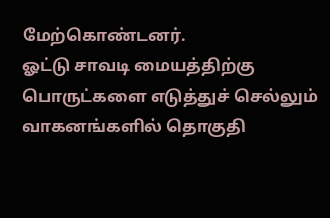மேற்கொண்டனர்.
ஓட்டு சாவடி மையத்திற்கு பொருட்களை எடுத்துச் செல்லும் வாகனங்களில் தொகுதி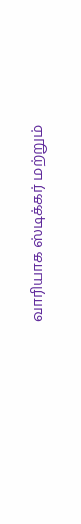வாரியாக ஸ்டிக்கர் மற்றும்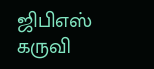ஜிபிஎஸ் கருவி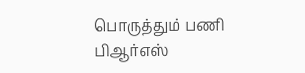பொருத்தும் பணி பிஆர்எஸ்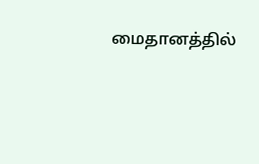மைதானத்தில்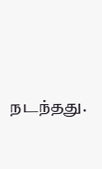நடந்தது.